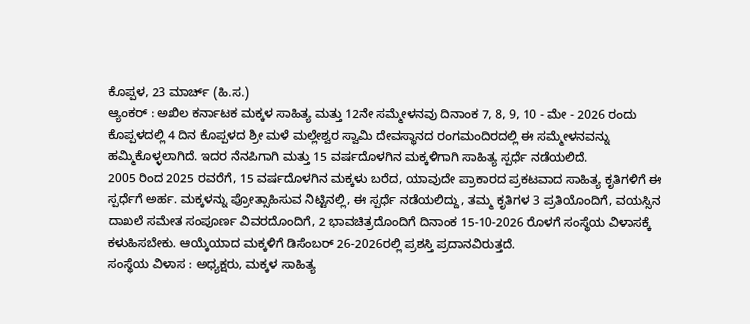ಕೊಪ್ಪಳ, 23 ಮಾರ್ಚ್ (ಹಿ.ಸ.)
ಆ್ಯಂಕರ್ : ಅಖಿಲ ಕರ್ನಾಟಕ ಮಕ್ಕಳ ಸಾಹಿತ್ಯ ಮತ್ತು 12ನೇ ಸಮ್ಮೇಳನವು ದಿನಾಂಕ 7, 8, 9, 10 - ಮೇ - 2026 ರಂದು ಕೊಪ್ಪಳದಲ್ಲಿ 4 ದಿನ ಕೊಪ್ಪಳದ ಶ್ರೀ ಮಳೆ ಮಲ್ಲೇಶ್ವರ ಸ್ವಾಮಿ ದೇವಸ್ಥಾನದ ರಂಗಮಂದಿರದಲ್ಲಿ ಈ ಸಮ್ಮೇಳನವನ್ನು ಹಮ್ಮಿಕೊಳ್ಳಲಾಗಿದೆ. ಇದರ ನೆನಪಿಗಾಗಿ ಮತ್ತು 15 ವರ್ಷದೊಳಗಿನ ಮಕ್ಕಳಿಗಾಗಿ ಸಾಹಿತ್ಯ ಸ್ಪರ್ಧೆ ನಡೆಯಲಿದೆ.
2005 ರಿಂದ 2025 ರವರೆಗೆ, 15 ವರ್ಷದೊಳಗಿನ ಮಕ್ಕಳು ಬರೆದ, ಯಾವುದೇ ಪ್ರಾಕಾರದ ಪ್ರಕಟವಾದ ಸಾಹಿತ್ಯ ಕೃತಿಗಳಿಗೆ ಈ ಸ್ಪರ್ಧೆಗೆ ಅರ್ಹ. ಮಕ್ಕಳನ್ನು ಪ್ರೋತ್ಸಾಹಿಸುವ ನಿಟ್ಟಿನಲ್ಲಿ, ಈ ಸ್ಪರ್ಧೆ ನಡೆಯಲಿದ್ದು, ತಮ್ಮ ಕೃತಿಗಳ 3 ಪ್ರತಿಯೊಂದಿಗೆ, ವಯಸ್ಸಿನ ದಾಖಲೆ ಸಮೇತ ಸಂಪೂರ್ಣ ವಿವರದೊಂದಿಗೆ, 2 ಭಾವಚಿತ್ರದೊಂದಿಗೆ ದಿನಾಂಕ 15-10-2026 ರೊಳಗೆ ಸಂಸ್ಥೆಯ ವಿಳಾಸಕ್ಕೆ ಕಳುಹಿಸಬೇಕು. ಆಯ್ಕೆಯಾದ ಮಕ್ಕಳಿಗೆ ಡಿಸೆಂಬರ್ 26-2026ರಲ್ಲಿ ಪ್ರಶಸ್ತಿ ಪ್ರದಾನವಿರುತ್ತದೆ.
ಸಂಸ್ಥೆಯ ವಿಳಾಸ : ಅಧ್ಯಕ್ಷರು, ಮಕ್ಕಳ ಸಾಹಿತ್ಯ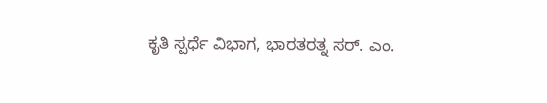ಕೃತಿ ಸ್ಪರ್ಧೆ ವಿಭಾಗ, ಭಾರತರತ್ನ ಸರ್. ಎಂ.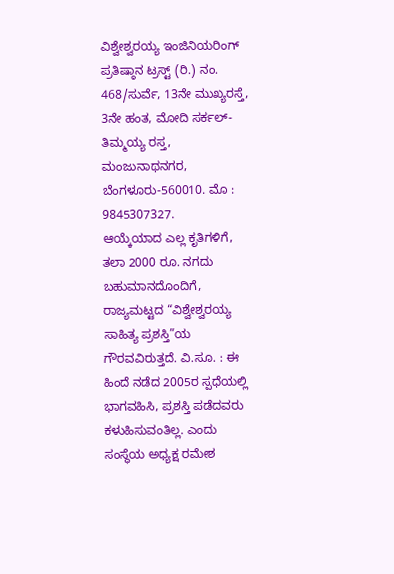ವಿಶ್ವೇಶ್ವರಯ್ಯ ಇಂಜಿನಿಯರಿಂಗ್ ಪ್ರತಿಷ್ಠಾನ ಟ್ರಸ್ಟ್ (ರಿ.) ನಂ. 468/ಸುರ್ವೆ, 13ನೇ ಮುಖ್ಯರಸ್ತೆ, 3ನೇ ಹಂತ, ಮೋದಿ ಸರ್ಕಲ್-ತಿಮ್ಮಯ್ಯ ರಸ್ತ, ಮಂಜುನಾಥನಗರ, ಬೆಂಗಳೂರು-560010. ಮೊ : 9845307327.
ಆಯ್ಕೆಯಾದ ಎಲ್ಲ ಕೃತಿಗಳಿಗೆ, ತಲಾ 2000 ರೂ. ನಗದು ಬಹುಮಾನದೊಂದಿಗೆ, ರಾಜ್ಯಮಟ್ಟದ “ವಿಶ್ವೇಶ್ವರಯ್ಯ ಸಾಹಿತ್ಯ ಪ್ರಶಸ್ತಿ”ಯ ಗೌರವವಿರುತ್ತದೆ. ವಿ.ಸೂ. : ಈ ಹಿಂದೆ ನಡೆದ 2005ರ ಸ್ಪಧೆಯಲ್ಲಿ ಭಾಗವಹಿಸಿ, ಪ್ರಶಸ್ತಿ ಪಡೆದವರು ಕಳುಹಿಸುವಂತಿಲ್ಲ. ಎಂದು ಸಂಸ್ಥೆಯ ಅಧ್ಯಕ್ಷ ರಮೇಶ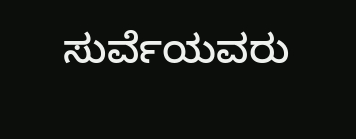ಸುರ್ವೆಯವರು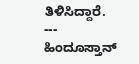ತಿಳಿಸಿದ್ದಾರೆ.
---
ಹಿಂದೂಸ್ತಾನ್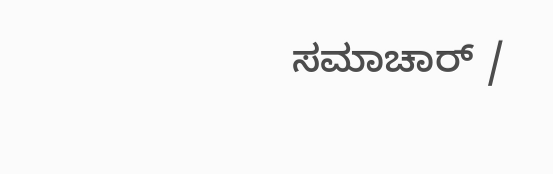ಸಮಾಚಾರ್ /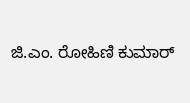ಜಿ.ಎಂ. ರೋಹಿಣಿ ಕುಮಾರ್